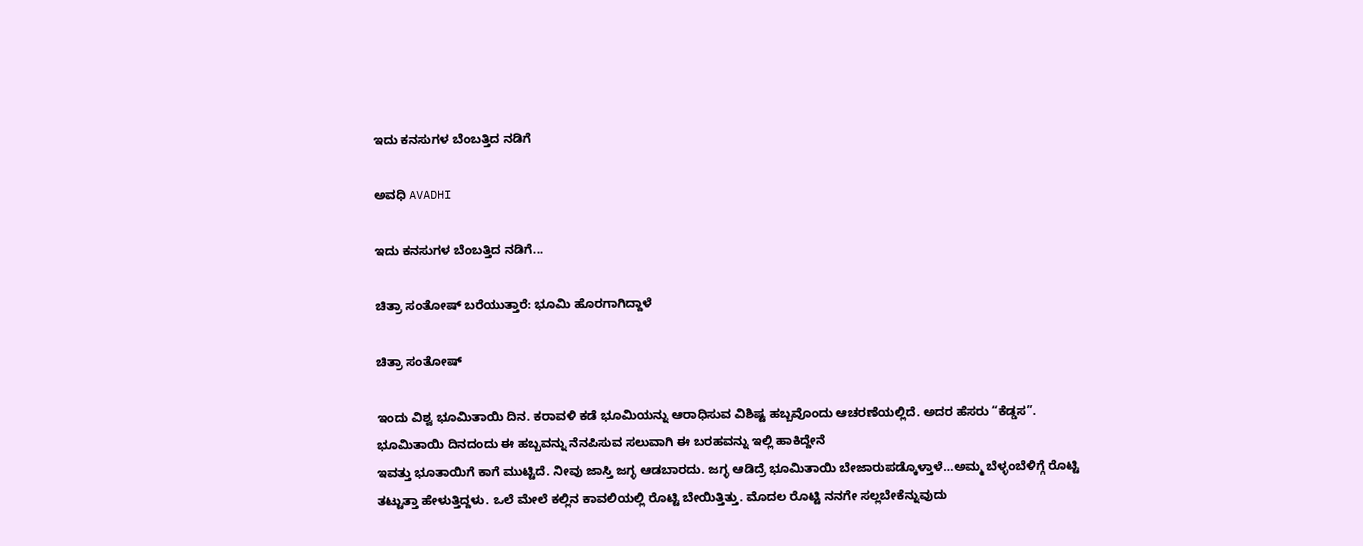ಇದು ಕನಸುಗಳ ಬೆಂಬತ್ತಿದ ನಡಿಗೆ‍

ಅವಧಿ AVADHI

ಇದು ಕನಸುಗಳ ಬೆಂಬತ್ತಿದ ನಡಿಗೆ...

ಚಿತ್ರಾ ಸಂತೋಷ್ ಬರೆಯುತ್ತಾರೆ: ಭೂಮಿ ಹೊರಗಾಗಿದ್ದಾಳೆ

ಚಿತ್ರಾ ಸಂತೋಷ್

ಇಂದು ವಿಶ್ವ ಭೂಮಿತಾಯಿ ದಿನ. ಕರಾವಳಿ ಕಡೆ ಭೂಮಿಯನ್ನು ಆರಾಧಿಸುವ ವಿಶಿಷ್ಟ ಹಬ್ಬವೊಂದು ಆಚರಣೆಯಲ್ಲಿದೆ. ಅದರ ಹೆಸರು “ಕೆಡ್ಡಸ”. ಭೂಮಿತಾಯಿ ದಿನದಂದು ಈ ಹಬ್ಬವನ್ನು ನೆನಪಿಸುವ ಸಲುವಾಗಿ ಈ ಬರಹವನ್ನು ಇಲ್ಲಿ ಹಾಕಿದ್ದೇನೆ
ಇವತ್ತು ಭೂತಾಯಿಗೆ ಕಾಗೆ ಮುಟ್ಟಿದೆ. ನೀವು ಜಾಸ್ತಿ ಜಗ್ಳ ಆಡಬಾರದು. ಜಗ್ಳ ಆಡಿದ್ರೆ ಭೂಮಿತಾಯಿ ಬೇಜಾರುಪಡ್ಕೊಳ್ತಾಳೆ…ಅಮ್ಮ ಬೆಳ್ಳಂಬೆಳಿಗ್ಗೆ ರೊಟ್ಟಿ ತಟ್ಟುತ್ತಾ ಹೇಳುತ್ತಿದ್ದಳು. ಒಲೆ ಮೇಲೆ ಕಲ್ಲಿನ ಕಾವಲಿಯಲ್ಲಿ ರೊಟ್ಟಿ ಬೇಯಿತ್ತಿತ್ತು. ಮೊದಲ ರೊಟ್ಟಿ ನನಗೇ ಸಲ್ಲಬೇಕೆನ್ನುವುದು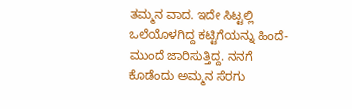ತಮ್ಮನ ವಾದ. ಇದೇ ಸಿಟ್ಟಲ್ಲಿ ಒಲೆಯೊಳಗಿದ್ದ ಕಟ್ಟಿಗೆಯನ್ನು ಹಿಂದೆ-ಮುಂದೆ ಜಾರಿಸುತ್ತಿದ್ದ. ನನಗೆ ಕೊಡೆಂದು ಅಮ್ಮನ ಸೆರಗು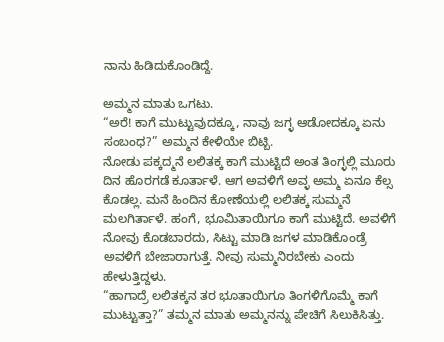ನಾನು ಹಿಡಿದುಕೊಂಡಿದ್ದೆ.

ಅಮ್ಮನ ಮಾತು ಒಗಟು.
“ಅರೆ! ಕಾಗೆ ಮುಟ್ಟುವುದಕ್ಕೂ, ನಾವು ಜಗ್ಳ ಆಡೋದಕ್ಕೂ ಏನು ಸಂಬಂಧ?” ಅಮ್ಮನ ಕೇಳಿಯೇ ಬಿಟ್ಬಿ.
ನೋಡು ಪಕ್ಕದ್ಮನೆ ಲಲಿತಕ್ಕ ಕಾಗೆ ಮುಟ್ಟಿದೆ ಅಂತ ತಿಂಗ್ಳಲ್ಲಿ ಮೂರು ದಿನ ಹೊರಗಡೆ ಕೂರ್ತಾಳೆ. ಆಗ ಅವಳಿಗೆ ಅವ್ಳ ಅಮ್ಮ ಏನೂ ಕೆಲ್ಸ ಕೊಡಲ್ಲ. ಮನೆ ಹಿಂದಿನ ಕೋಣೆಯಲ್ಲಿ ಲಲಿತಕ್ಕ ಸುಮ್ಮನೆ ಮಲಗಿರ್ತಾಳೆ. ಹಂಗೆ, ಭೂಮಿತಾಯಿಗೂ ಕಾಗೆ ಮುಟ್ಟಿದೆ. ಅವಳಿಗೆ ನೋವು ಕೊಡಬಾರದು, ಸಿಟ್ಟು ಮಾಡಿ ಜಗಳ ಮಾಡಿಕೊಂಡ್ರೆ ಅವಳಿಗೆ ಬೇಜಾರಾಗುತ್ತೆ. ನೀವು ಸುಮ್ಮನಿರಬೇಕು ಎಂದು ಹೇಳುತ್ತಿದ್ದಳು.
“ಹಾಗಾದ್ರೆ ಲಲಿತಕ್ಕನ ತರ ಭೂತಾಯಿಗೂ ತಿಂಗಳಿಗೊಮ್ಮೆ ಕಾಗೆ ಮುಟ್ಟುತ್ತಾ?” ತಮ್ಮನ ಮಾತು ಅಮ್ಮನನ್ನು ಪೇಚಿಗೆ ಸಿಲುಕಿಸಿತ್ತು.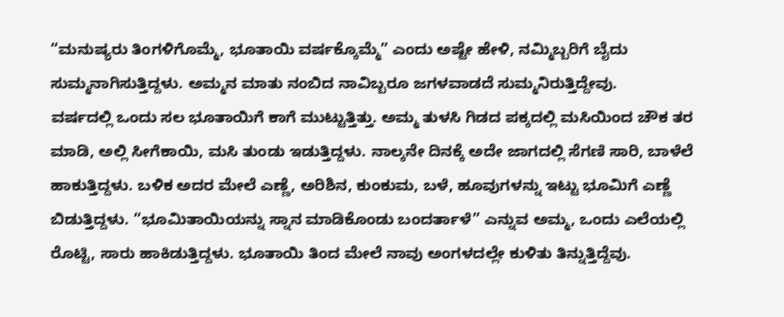“ಮನುಷ್ಯರು ತಿಂಗಳಿಗೊಮ್ಮೆ, ಭೂತಾಯಿ ವರ್ಷಕ್ಕೊಮ್ಮೆ” ಎಂದು ಅಷ್ಟೇ ಹೇಳಿ, ನಮ್ಮಿಬ್ಬರಿಗೆ ಬೈದು ಸುಮ್ಮನಾಗಿಸುತ್ತಿದ್ದಳು. ಅಮ್ಮನ ಮಾತು ನಂಬಿದ ನಾವಿಬ್ಬರೂ ಜಗಳವಾಡದೆ ಸುಮ್ಮನಿರುತ್ತಿದ್ದೇವು.
ವರ್ಷದಲ್ಲಿ ಒಂದು ಸಲ ಭೂತಾಯಿಗೆ ಕಾಗೆ ಮುಟ್ಟುತ್ತಿತ್ತು. ಅಮ್ಮ ತುಳಸಿ ಗಿಡದ ಪಕ್ಕದಲ್ಲಿ ಮಸಿಯಿಂದ ಚೌಕ ತರ ಮಾಡಿ, ಅಲ್ಲಿ ಸೀಗೆಕಾಯಿ, ಮಸಿ ತುಂಡು ಇಡುತ್ತಿದ್ದಳು. ನಾಲ್ಕನೇ ದಿನಕ್ಕೆ ಅದೇ ಜಾಗದಲ್ಲಿ ಸೆಗಣಿ ಸಾರಿ, ಬಾಳೆಲೆ ಹಾಕುತ್ತಿದ್ದಳು. ಬಳಿಕ ಅದರ ಮೇಲೆ ಎಣ್ಣೆ, ಅರಿಶಿನ, ಕುಂಕುಮ, ಬಳೆ, ಹೂವುಗಳನ್ನು ಇಟ್ಟು ಭೂಮಿಗೆ ಎಣ್ಣೆ ಬಿಡುತ್ತಿದ್ದಳು. “ಭೂಮಿತಾಯಿಯನ್ನು ಸ್ನಾನ ಮಾಡಿಕೊಂಡು ಬಂದರ್ತಾಳೆ” ಎನ್ನುವ ಅಮ್ಮ, ಒಂದು ಎಲೆಯಲ್ಲಿ ರೊಟ್ಟಿ, ಸಾರು ಹಾಕಿಡುತ್ತಿದ್ದಳು. ಭೂತಾಯಿ ತಿಂದ ಮೇಲೆ ನಾವು ಅಂಗಳದಲ್ಲೇ ಕುಳಿತು ತಿನ್ನುತ್ತಿದ್ದೆವು.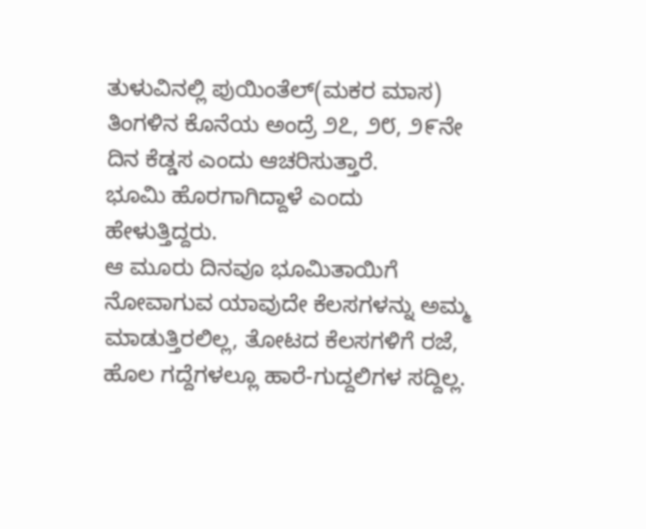ತುಳುವಿನಲ್ಲಿ ಪುಯಿಂತೆಲ್(ಮಕರ ಮಾಸ) ತಿಂಗಳಿನ ಕೊನೆಯ ಅಂದ್ರೆ ೨೭, ೨೮, ೨೯ನೇ ದಿನ ಕೆಡ್ಡಸ ಎಂದು ಆಚರಿಸುತ್ತಾರೆ.
ಭೂಮಿ ಹೊರಗಾಗಿದ್ದಾಳೆ ಎಂದು ಹೇಳುತ್ತಿದ್ದರು.
ಆ ಮೂರು ದಿನವೂ ಭೂಮಿತಾಯಿಗೆ ನೋವಾಗುವ ಯಾವುದೇ ಕೆಲಸಗಳನ್ನು ಅಮ್ಮ ಮಾಡುತ್ತಿರಲಿಲ್ಲ, ತೋಟದ ಕೆಲಸಗಳಿಗೆ ರಜೆ, ಹೊಲ ಗದ್ದೆಗಳಲ್ಲೂ ಹಾರೆ-ಗುದ್ದಲಿಗಳ ಸದ್ದಿಲ್ಲ.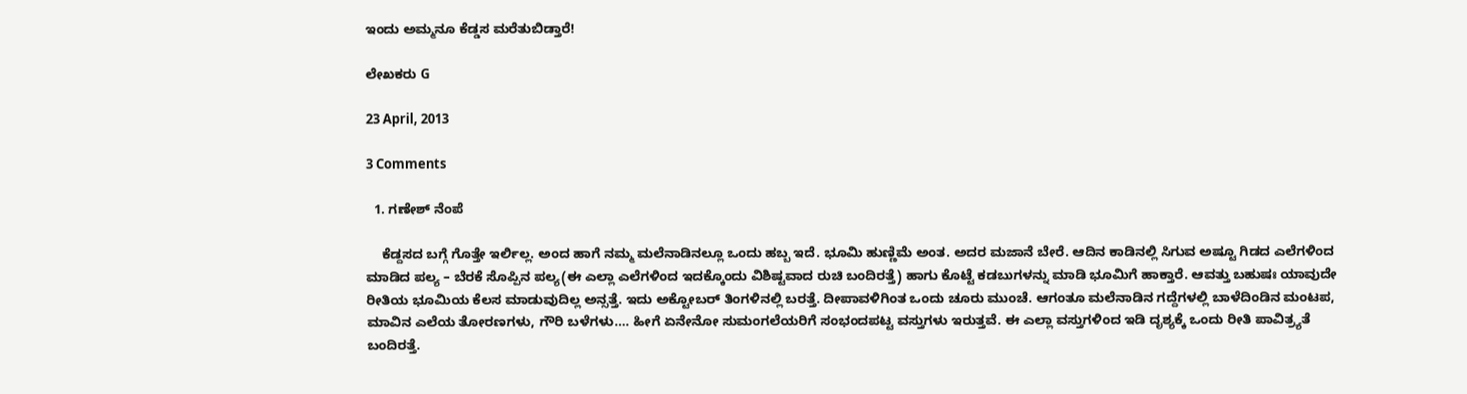ಇಂದು ಅಮ್ಮನೂ ಕೆಡ್ಡಸ ಮರೆತುಬಿಡ್ತಾರೆ!

ಲೇಖಕರು G

23 April, 2013

3 Comments

  1. ಗಣೇಶ್ ನೆಂಪೆ

    ಕೆಡ್ದಸದ ಬಗ್ಗೆ ಗೊತ್ತೇ ಇರ್ಲಿಲ್ಲ. ಅಂದ ಹಾಗೆ ನಮ್ಮ ಮಲೆನಾಡಿನಲ್ಲೂ ಒಂದು ಹಬ್ಬ ಇದೆ. ಭೂಮಿ ಹುಣ್ಣಿಮೆ ಅಂತ. ಅದರ ಮಜಾನೆ ಬೇರೆ. ಆದಿನ ಕಾಡಿನಲ್ಲಿ ಸಿಗುವ ಅಷ್ಟೂ ಗಿಡದ ಎಲೆಗಳಿಂದ ಮಾಡಿದ ಪಲ್ಯ – ಬೆರಕೆ ಸೊಪ್ಪಿನ ಪಲ್ಯ(ಈ ಎಲ್ಲಾ ಎಲೆಗಳಿಂದ ಇದಕ್ಕೊಂದು ವಿಶಿಷ್ಟವಾದ ರುಚಿ ಬಂದಿರತ್ತೆ) ಹಾಗು ಕೊಟ್ಟೆ ಕಡಬುಗಳನ್ನು ಮಾಡಿ ಭೂಮಿಗೆ ಹಾಕ್ತಾರೆ. ಆವತ್ತು ಬಹುಷಃ ಯಾವುದೇ ರೀತಿಯ ಭೂಮಿಯ ಕೆಲಸ ಮಾಡುವುದಿಲ್ಲ ಅನ್ಸತ್ತೆ. ಇದು ಅಕ್ಟೋಬರ್ ತಿಂಗಳಿನಲ್ಲಿ ಬರತ್ತೆ. ದೀಪಾವಳಿಗಿಂತ ಒಂದು ಚೂರು ಮುಂಚೆ. ಆಗಂತೂ ಮಲೆನಾಡಿನ ಗದ್ದೆಗಳಲ್ಲಿ ಬಾಳೆದಿಂಡಿನ ಮಂಟಪ, ಮಾವಿನ ಎಲೆಯ ತೋರಣಗಳು, ಗೌರಿ ಬಳೆಗಳು…. ಹೀಗೆ ಏನೇನೋ ಸುಮಂಗಲೆಯರಿಗೆ ಸಂಭಂದಪಟ್ಟ ವಸ್ತುಗಳು ಇರುತ್ತವೆ. ಈ ಎಲ್ಲಾ ವಸ್ತುಗಳಿಂದ ಇಡಿ ದೃಶ್ಯಕ್ಕೆ ಒಂದು ರೀತಿ ಪಾವಿತ್ರ್ಯತೆ ಬಂದಿರತ್ತೆ.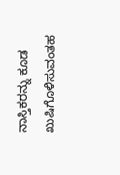ನಾಸ್ತಿಕರನ್ನು ಕೂಡ ಖುಷಿಗೊಳಿಸುವಂತಹ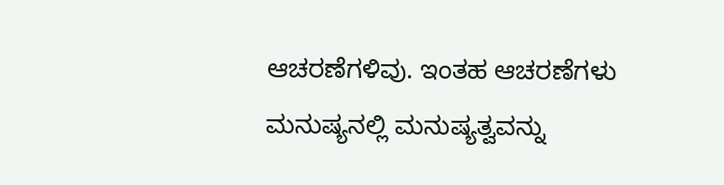ಆಚರಣೆಗಳಿವು. ಇಂತಹ ಆಚರಣೆಗಳು ಮನುಷ್ಯನಲ್ಲಿ ಮನುಷ್ಯತ್ವವನ್ನು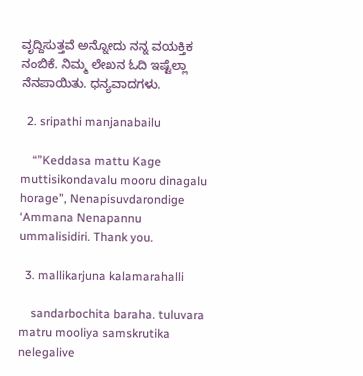ವೃದ್ದಿಸುತ್ತವೆ ಅನ್ನೋದು ನನ್ನ ವಯಕ್ತಿಕ ನಂಬಿಕೆ. ನಿಮ್ಮ ಲೇಖನ ಓದಿ ಇಷ್ಟೆಲ್ಲಾ ನೆನಪಾಯಿತು. ಧನ್ಯವಾದಗಳು.

  2. sripathi manjanabailu

    “”Keddasa mattu Kage muttisikondavalu mooru dinagalu horage”, Nenapisuvdarondige ‘Ammana Nenapannu ummalisidiri. Thank you.

  3. mallikarjuna kalamarahalli

    sandarbochita baraha. tuluvara matru mooliya samskrutika nelegalive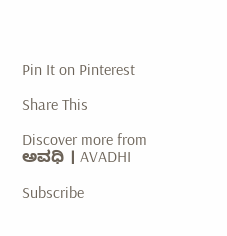Pin It on Pinterest

Share This

Discover more from ಅವಧಿ । AVADHI

Subscribe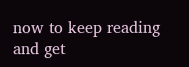now to keep reading and get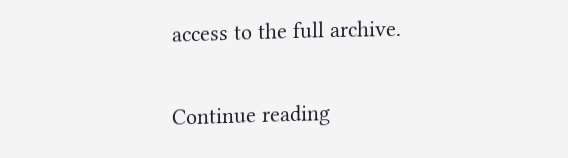access to the full archive.

Continue reading